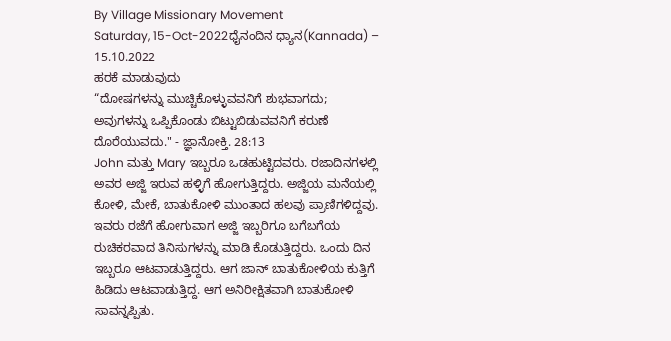By Village Missionary Movement
Saturday, 15-Oct-2022ಧೈನಂದಿನ ಧ್ಯಾನ(Kannada) – 15.10.2022
ಹರಕೆ ಮಾಡುವುದು
“ದೋಷಗಳನ್ನು ಮುಚ್ಚಿಕೊಳ್ಳುವವನಿಗೆ ಶುಭವಾಗದು; ಅವುಗಳನ್ನು ಒಪ್ಪಿಕೊಂಡು ಬಿಟ್ಟುಬಿಡುವವನಿಗೆ ಕರುಣೆ ದೊರೆಯುವದು." - ಜ್ಞಾನೋಕ್ತಿ. 28:13
John ಮತ್ತು Mary ಇಬ್ಬರೂ ಒಡಹುಟ್ಟಿದವರು. ರಜಾದಿನಗಳಲ್ಲಿ ಅವರ ಅಜ್ಜಿ ಇರುವ ಹಳ್ಳಿಗೆ ಹೋಗುತ್ತಿದ್ದರು. ಅಜ್ಜಿಯ ಮನೆಯಲ್ಲಿ ಕೋಳಿ, ಮೇಕೆ, ಬಾತುಕೋಳಿ ಮುಂತಾದ ಹಲವು ಪ್ರಾಣಿಗಳಿದ್ದವು. ಇವರು ರಜೆಗೆ ಹೋಗುವಾಗ ಅಜ್ಜಿ ಇಬ್ಬರಿಗೂ ಬಗೆಬಗೆಯ ರುಚಿಕರವಾದ ತಿನಿಸುಗಳನ್ನು ಮಾಡಿ ಕೊಡುತ್ತಿದ್ದರು. ಒಂದು ದಿನ ಇಬ್ಬರೂ ಆಟವಾಡುತ್ತಿದ್ದರು. ಆಗ ಜಾನ್ ಬಾತುಕೋಳಿಯ ಕುತ್ತಿಗೆ ಹಿಡಿದು ಆಟವಾಡುತ್ತಿದ್ದ. ಆಗ ಅನಿರೀಕ್ಷಿತವಾಗಿ ಬಾತುಕೋಳಿ ಸಾವನ್ನಪ್ಪಿತು.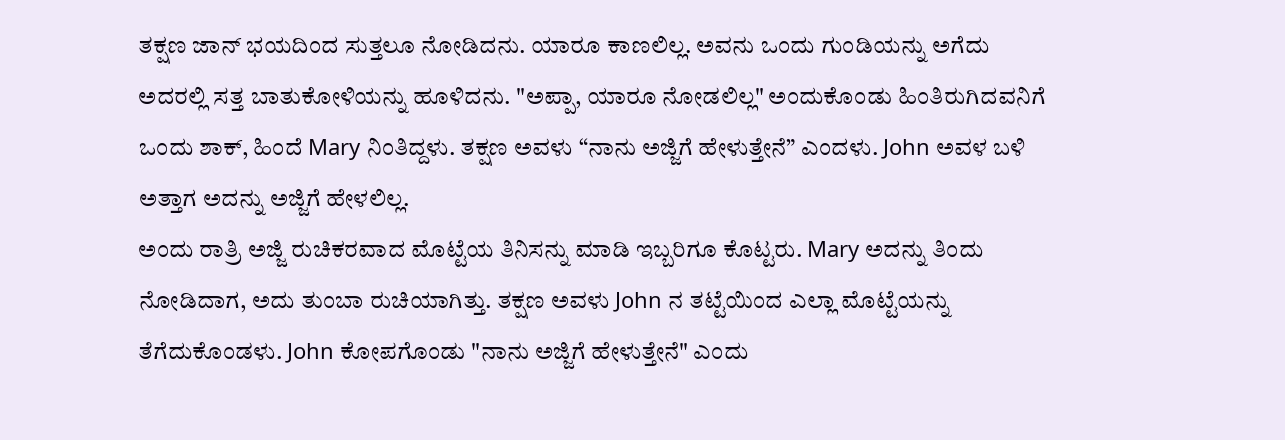ತಕ್ಷಣ ಜಾನ್ ಭಯದಿಂದ ಸುತ್ತಲೂ ನೋಡಿದನು. ಯಾರೂ ಕಾಣಲಿಲ್ಲ. ಅವನು ಒಂದು ಗುಂಡಿಯನ್ನು ಅಗೆದು ಅದರಲ್ಲಿ ಸತ್ತ ಬಾತುಕೋಳಿಯನ್ನು ಹೂಳಿದನು. "ಅಪ್ಪಾ, ಯಾರೂ ನೋಡಲಿಲ್ಲ" ಅಂದುಕೊಂಡು ಹಿಂತಿರುಗಿದವನಿಗೆ ಒಂದು ಶಾಕ್, ಹಿಂದೆ Mary ನಿಂತಿದ್ದಳು. ತಕ್ಷಣ ಅವಳು “ನಾನು ಅಜ್ಜಿಗೆ ಹೇಳುತ್ತೇನೆ” ಎಂದಳು. John ಅವಳ ಬಳಿ ಅತ್ತಾಗ ಅದನ್ನು ಅಜ್ಜಿಗೆ ಹೇಳಲಿಲ್ಲ.
ಅಂದು ರಾತ್ರಿ ಅಜ್ಜಿ ರುಚಿಕರವಾದ ಮೊಟ್ಟೆಯ ತಿನಿಸನ್ನು ಮಾಡಿ ಇಬ್ಬರಿಗೂ ಕೊಟ್ಟರು. Mary ಅದನ್ನು ತಿಂದು ನೋಡಿದಾಗ, ಅದು ತುಂಬಾ ರುಚಿಯಾಗಿತ್ತು. ತಕ್ಷಣ ಅವಳು John ನ ತಟ್ಟೆಯಿಂದ ಎಲ್ಲಾ ಮೊಟ್ಟೆಯನ್ನು ತೆಗೆದುಕೊಂಡಳು. John ಕೋಪಗೊಂಡು "ನಾನು ಅಜ್ಜಿಗೆ ಹೇಳುತ್ತೇನೆ" ಎಂದು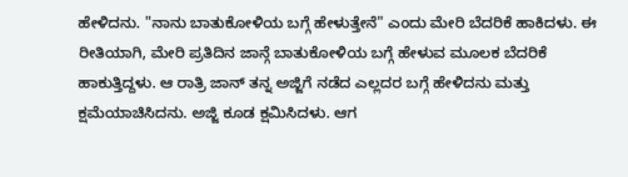ಹೇಳಿದನು. "ನಾನು ಬಾತುಕೋಳಿಯ ಬಗ್ಗೆ ಹೇಳುತ್ತೇನೆ" ಎಂದು ಮೇರಿ ಬೆದರಿಕೆ ಹಾಕಿದಳು. ಈ ರೀತಿಯಾಗಿ, ಮೇರಿ ಪ್ರತಿದಿನ ಜಾನ್ಗೆ ಬಾತುಕೋಳಿಯ ಬಗ್ಗೆ ಹೇಳುವ ಮೂಲಕ ಬೆದರಿಕೆ ಹಾಕುತ್ತಿದ್ದಳು. ಆ ರಾತ್ರಿ ಜಾನ್ ತನ್ನ ಅಜ್ಜಿಗೆ ನಡೆದ ಎಲ್ಲದರ ಬಗ್ಗೆ ಹೇಳಿದನು ಮತ್ತು ಕ್ಷಮೆಯಾಚಿಸಿದನು. ಅಜ್ಜಿ ಕೂಡ ಕ್ಷಮಿಸಿದಳು. ಆಗ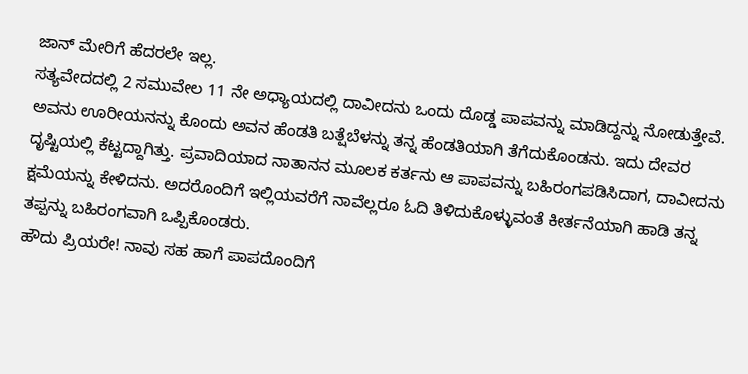ಜಾನ್ ಮೇರಿಗೆ ಹೆದರಲೇ ಇಲ್ಲ.
ಸತ್ಯವೇದದಲ್ಲಿ 2 ಸಮುವೇಲ 11 ನೇ ಅಧ್ಯಾಯದಲ್ಲಿ ದಾವೀದನು ಒಂದು ದೊಡ್ಡ ಪಾಪವನ್ನು ಮಾಡಿದ್ದನ್ನು ನೋಡುತ್ತೇವೆ. ಅವನು ಊರೀಯನನ್ನು ಕೊಂದು ಅವನ ಹೆಂಡತಿ ಬತ್ಷೆಬೆಳನ್ನು ತನ್ನ ಹೆಂಡತಿಯಾಗಿ ತೆಗೆದುಕೊಂಡನು. ಇದು ದೇವರ ದೃಷ್ಟಿಯಲ್ಲಿ ಕೆಟ್ಟದ್ದಾಗಿತ್ತು. ಪ್ರವಾದಿಯಾದ ನಾತಾನನ ಮೂಲಕ ಕರ್ತನು ಆ ಪಾಪವನ್ನು ಬಹಿರಂಗಪಡಿಸಿದಾಗ, ದಾವೀದನು ಕ್ಷಮೆಯನ್ನು ಕೇಳಿದನು. ಅದರೊಂದಿಗೆ ಇಲ್ಲಿಯವರೆಗೆ ನಾವೆಲ್ಲರೂ ಓದಿ ತಿಳಿದುಕೊಳ್ಳುವಂತೆ ಕೀರ್ತನೆಯಾಗಿ ಹಾಡಿ ತನ್ನ ತಪ್ಪನ್ನು ಬಹಿರಂಗವಾಗಿ ಒಪ್ಪಿಕೊಂಡರು.
ಹೌದು ಪ್ರಿಯರೇ! ನಾವು ಸಹ ಹಾಗೆ ಪಾಪದೊಂದಿಗೆ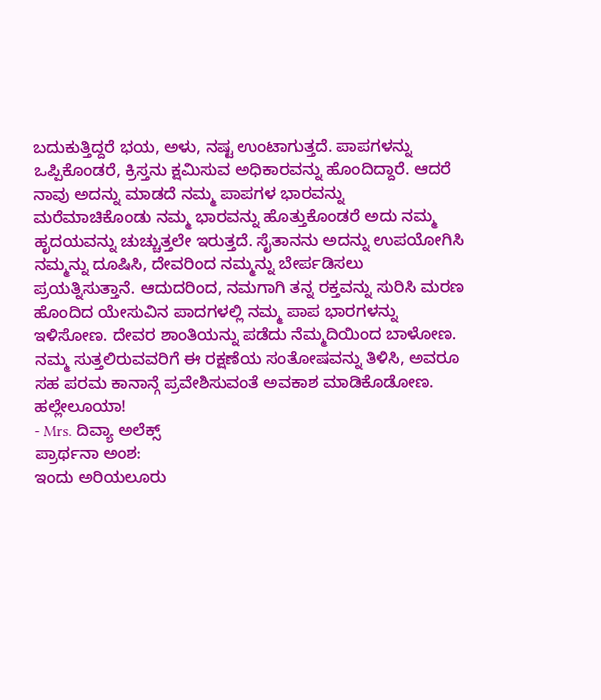ಬದುಕುತ್ತಿದ್ದರೆ ಭಯ, ಅಳು, ನಷ್ಟ ಉಂಟಾಗುತ್ತದೆ. ಪಾಪಗಳನ್ನು ಒಪ್ಪಿಕೊಂಡರೆ, ಕ್ರಿಸ್ತನು ಕ್ಷಮಿಸುವ ಅಧಿಕಾರವನ್ನು ಹೊಂದಿದ್ದಾರೆ. ಆದರೆ ನಾವು ಅದನ್ನು ಮಾಡದೆ ನಮ್ಮ ಪಾಪಗಳ ಭಾರವನ್ನು ಮರೆಮಾಚಿಕೊಂಡು ನಮ್ಮ ಭಾರವನ್ನು ಹೊತ್ತುಕೊಂಡರೆ ಅದು ನಮ್ಮ ಹೃದಯವನ್ನು ಚುಚ್ಚುತ್ತಲೇ ಇರುತ್ತದೆ. ಸೈತಾನನು ಅದನ್ನು ಉಪಯೋಗಿಸಿ ನಮ್ಮನ್ನು ದೂಷಿಸಿ, ದೇವರಿಂದ ನಮ್ಮನ್ನು ಬೇರ್ಪಡಿಸಲು ಪ್ರಯತ್ನಿಸುತ್ತಾನೆ. ಆದುದರಿಂದ, ನಮಗಾಗಿ ತನ್ನ ರಕ್ತವನ್ನು ಸುರಿಸಿ ಮರಣ ಹೊಂದಿದ ಯೇಸುವಿನ ಪಾದಗಳಲ್ಲಿ ನಮ್ಮ ಪಾಪ ಭಾರಗಳನ್ನು ಇಳಿಸೋಣ. ದೇವರ ಶಾಂತಿಯನ್ನು ಪಡೆದು ನೆಮ್ಮದಿಯಿಂದ ಬಾಳೋಣ. ನಮ್ಮ ಸುತ್ತಲಿರುವವರಿಗೆ ಈ ರಕ್ಷಣೆಯ ಸಂತೋಷವನ್ನು ತಿಳಿಸಿ, ಅವರೂ ಸಹ ಪರಮ ಕಾನಾನ್ಗೆ ಪ್ರವೇಶಿಸುವಂತೆ ಅವಕಾಶ ಮಾಡಿಕೊಡೋಣ. ಹಲ್ಲೇಲೂಯಾ!
- Mrs. ದಿವ್ಯಾ ಅಲೆಕ್ಸ್
ಪ್ರಾರ್ಥನಾ ಅಂಶ:
ಇಂದು ಅರಿಯಲೂರು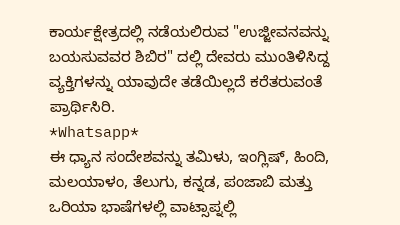ಕಾರ್ಯಕ್ಷೇತ್ರದಲ್ಲಿ ನಡೆಯಲಿರುವ "ಉಜ್ಜೀವನವನ್ನು ಬಯಸುವವರ ಶಿಬಿರ" ದಲ್ಲಿ ದೇವರು ಮುಂತಿಳಿಸಿದ್ದ ವ್ಯಕ್ತಿಗಳನ್ನು ಯಾವುದೇ ತಡೆಯಿಲ್ಲದೆ ಕರೆತರುವಂತೆ ಪ್ರಾರ್ಥಿಸಿರಿ.
*Whatsapp*
ಈ ಧ್ಯಾನ ಸಂದೇಶವನ್ನು ತಮಿಳು, ಇಂಗ್ಲಿಷ್, ಹಿಂದಿ, ಮಲಯಾಳಂ, ತೆಲುಗು, ಕನ್ನಡ, ಪಂಜಾಬಿ ಮತ್ತು ಒರಿಯಾ ಭಾಷೆಗಳಲ್ಲಿ ವಾಟ್ಸಾಪ್ನಲ್ಲಿ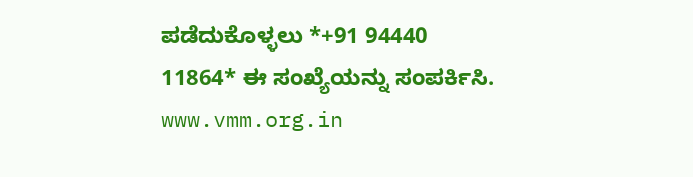ಪಡೆದುಕೊಳ್ಳಲು *+91 94440 11864* ಈ ಸಂಖ್ಯೆಯನ್ನು ಸಂಪರ್ಕಿಸಿ.
www.vmm.org.in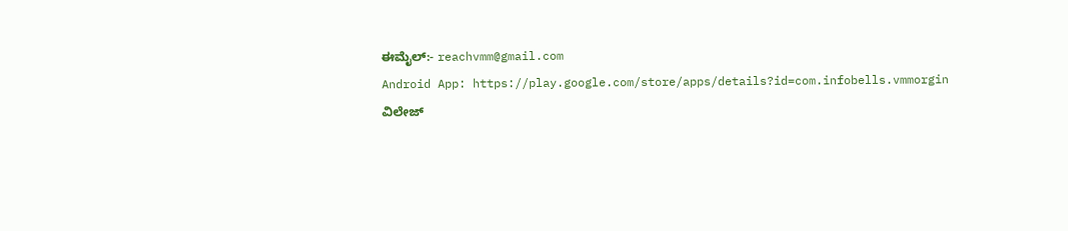ಈಮೈಲ್:- reachvmm@gmail.com
Android App: https://play.google.com/store/apps/details?id=com.infobells.vmmorgin
ವಿಲೇಜ್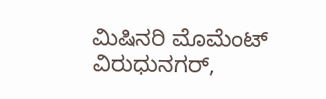ಮಿಷಿನರಿ ಮೊಮೆಂಟ್ ವಿರುಧುನಗರ್,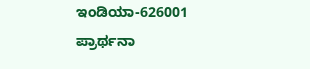ಇಂಡಿಯಾ-626001
ಪ್ರಾರ್ಥನಾ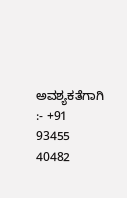ಅವಶ್ಯಕತೆಗಾಗಿ :- +91 93455 40482